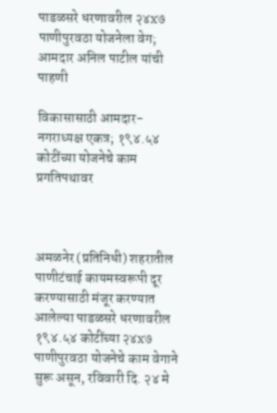पाडळसरे धरणावरील २४x७ पाणीपुरवठा योजनेला वेग; आमदार अनिल पाटील यांची पाहणी

विकासासाठी आमदार-नगराध्यक्ष एकत्र; १९४.५४ कोटींच्या योजनेचे काम प्रगतिपथावर



अमळनेर (प्रतिनिधी) शहरातील पाणीटंचाई कायमस्वरूपी दूर करण्यासाठी मंजूर करण्यात आलेल्या पाडळसरे धरणावरील १९४.५४ कोटींच्या २४x७ पाणीपुरवठा योजनेचे काम वेगाने सुरू असून, रविवारी दि. २४ मे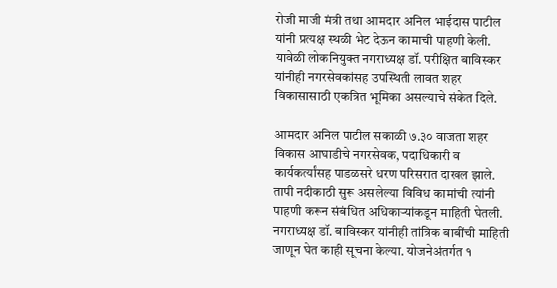रोजी माजी मंत्री तथा आमदार अनिल भाईदास पाटील यांनी प्रत्यक्ष स्थळी भेट देऊन कामाची पाहणी केली. यावेळी लोकनियुक्त नगराध्यक्ष डॉ. परीक्षित बाविस्कर यांनीही नगरसेवकांसह उपस्थिती लावत शहर विकासासाठी एकत्रित भूमिका असल्याचे संकेत दिले.

आमदार अनिल पाटील सकाळी ७.३० वाजता शहर विकास आघाडीचे नगरसेवक, पदाधिकारी व कार्यकर्त्यांसह पाडळसरे धरण परिसरात दाखल झाले. तापी नदीकाठी सुरू असलेल्या विविध कामांची त्यांनी पाहणी करून संबंधित अधिकाऱ्यांकडून माहिती घेतली. नगराध्यक्ष डॉ. बाविस्कर यांनीही तांत्रिक बाबींची माहिती जाणून घेत काही सूचना केल्या. योजनेअंतर्गत १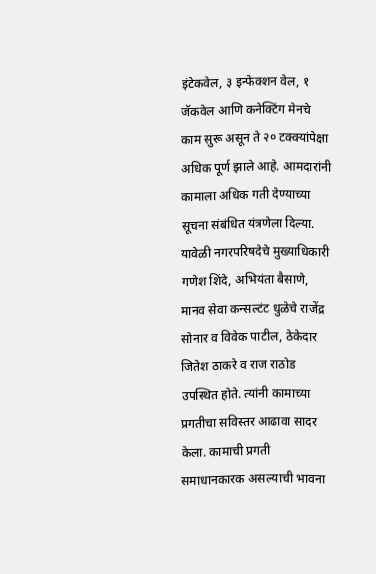इंटेकवेल, ३ इन्फेक्शन वेल, १ जॅकवेल आणि कनेक्टिंग मेनचे काम सुरू असून ते २० टक्क्यांपेक्षा अधिक पूर्ण झाले आहे. आमदारांनी कामाला अधिक गती देण्याच्या सूचना संबंधित यंत्रणेला दिल्या. यावेळी नगरपरिषदेचे मुख्याधिकारी गणेश शिंदे, अभियंता बैसाणे, मानव सेवा कन्सल्टंट धुळेचे राजेंद्र सोनार व विवेक पाटील, ठेकेदार जितेश ठाकरे व राज राठोड उपस्थित होते. त्यांनी कामाच्या प्रगतीचा सविस्तर आढावा सादर केला. कामाची प्रगती समाधानकारक असल्याची भावना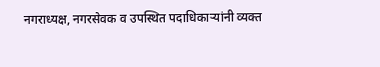नगराध्यक्ष, नगरसेवक व उपस्थित पदाधिकाऱ्यांनी व्यक्त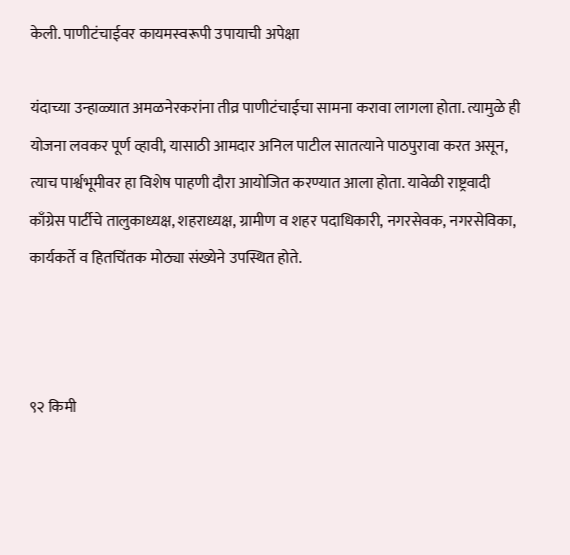केली. पाणीटंचाईवर कायमस्वरूपी उपायाची अपेक्षा

यंदाच्या उन्हाळ्यात अमळनेरकरांना तीव्र पाणीटंचाईचा सामना करावा लागला होता. त्यामुळे ही योजना लवकर पूर्ण व्हावी, यासाठी आमदार अनिल पाटील सातत्याने पाठपुरावा करत असून, त्याच पार्श्वभूमीवर हा विशेष पाहणी दौरा आयोजित करण्यात आला होता. यावेळी राष्ट्रवादी काँग्रेस पार्टीचे तालुकाध्यक्ष, शहराध्यक्ष, ग्रामीण व शहर पदाधिकारी, नगरसेवक, नगरसेविका, कार्यकर्ते व हितचिंतक मोठ्या संख्येने उपस्थित होते.



९२ किमी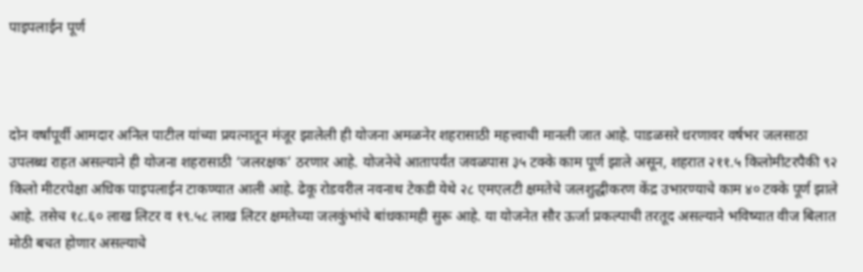पाइपलाईन पूर्ण



दोन वर्षांपूर्वी आमदार अनिल पाटील यांच्या प्रयत्नातून मंजूर झालेली ही योजना अमळनेर शहरासाठी महत्त्वाची मानली जात आहे. पाडळसरे धरणावर वर्षभर जलसाठा उपलब्ध राहत असल्याने ही योजना शहरासाठी ‘जलरक्षक’ ठरणार आहे. योजनेचे आतापर्यंत जवळपास ३५ टक्के काम पूर्ण झाले असून, शहरात २११.५ किलोमीटरपैकी ९२ किलो मीटरपेक्षा अधिक पाइपलाईन टाकण्यात आली आहे. ढेकू रोडवरील नवनाथ टेकडी येथे २८ एमएलटी क्षमतेचे जलशुद्धीकरण केंद्र उभारण्याचे काम ४० टक्के पूर्ण झाले आहे. तसेच १८.६० लाख लिटर व १९.५८ लाख लिटर क्षमतेच्या जलकुंभांचे बांधकामही सुरू आहे. या योजनेत सौर ऊर्जा प्रकल्पाची तरतूद असल्याने भविष्यात वीज बिलात मोठी बचत होणार असल्याचे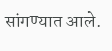सांगण्यात आले.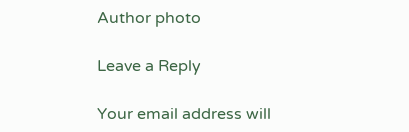Author photo

Leave a Reply

Your email address will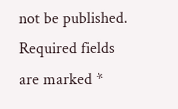not be published. Required fields are marked *